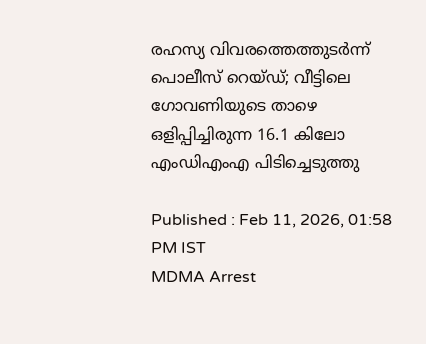രഹസ്യ വിവരത്തെത്തുടര്‍ന്ന് പൊലീസ് റെയ്ഡ്; വീട്ടിലെ ഗോവണിയുടെ താഴെ ഒളിപ്പിച്ചിരുന്ന 16.1 കിലോ എംഡിഎംഎ പിടിച്ചെടുത്തു

Published : Feb 11, 2026, 01:58 PM IST
MDMA Arrest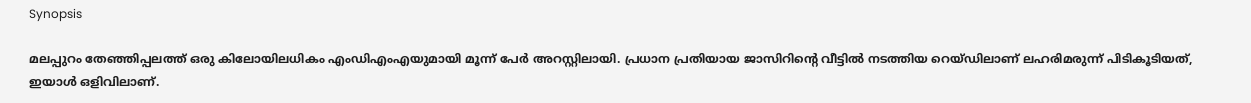Synopsis

മലപ്പുറം തേഞ്ഞിപ്പലത്ത് ഒരു കിലോയിലധികം എംഡിഎംഎയുമായി മൂന്ന് പേർ അറസ്റ്റിലായി. പ്രധാന പ്രതിയായ ജാസിറിൻ്റെ വീട്ടിൽ നടത്തിയ റെയ്ഡിലാണ് ലഹരിമരുന്ന് പിടികൂടിയത്, ഇയാൾ ഒളിവിലാണ്.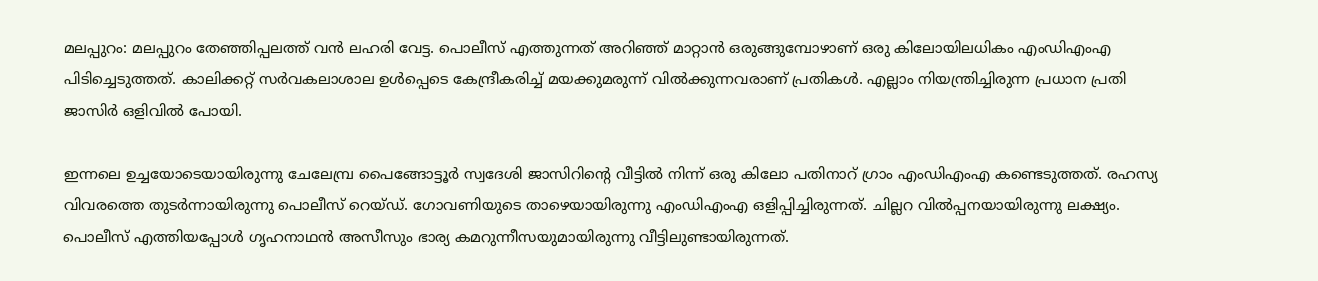മലപ്പുറം: മലപ്പുറം തേഞ്ഞിപ്പലത്ത് വൻ ലഹരി വേട്ട. പൊലീസ് എത്തുന്നത് അറിഞ്ഞ് മാറ്റാൻ ഒരുങ്ങുമ്പോഴാണ് ഒരു കിലോയിലധികം എംഡിഎംഎ പിടിച്ചെടുത്തത്. കാലിക്കറ്റ് സര്‍വകലാശാല ഉൾപ്പെടെ കേന്ദ്രീകരിച്ച് മയക്കുമരുന്ന് വിൽക്കുന്നവരാണ് പ്രതികൾ. എല്ലാം നിയന്ത്രിച്ചിരുന്ന പ്രധാന പ്രതി ജാസിര്‍ ഒളിവിൽ പോയി.

ഇന്നലെ ഉച്ചയോടെയായിരുന്നു ചേലേമ്പ്ര പൈങ്ങോട്ടൂര്‍ സ്വദേശി ജാസിറിൻ്റെ വീട്ടിൽ നിന്ന് ഒരു കിലോ പതിനാറ് ഗ്രാം എംഡിഎംഎ കണ്ടെടുത്തത്. രഹസ്യ വിവരത്തെ തുടര്‍ന്നായിരുന്നു പൊലീസ് റെയ്ഡ്. ഗോവണിയുടെ താഴെയായിരുന്നു എംഡിഎംഎ ഒളിപ്പിച്ചിരുന്നത്. ചില്ലറ വിൽപ്പനയായിരുന്നു ലക്ഷ്യം. പൊലീസ് എത്തിയപ്പോൾ ഗൃഹനാഥൻ അസീസും ഭാര്യ കമറുന്നീസയുമായിരുന്നു വീട്ടിലുണ്ടായിരുന്നത്.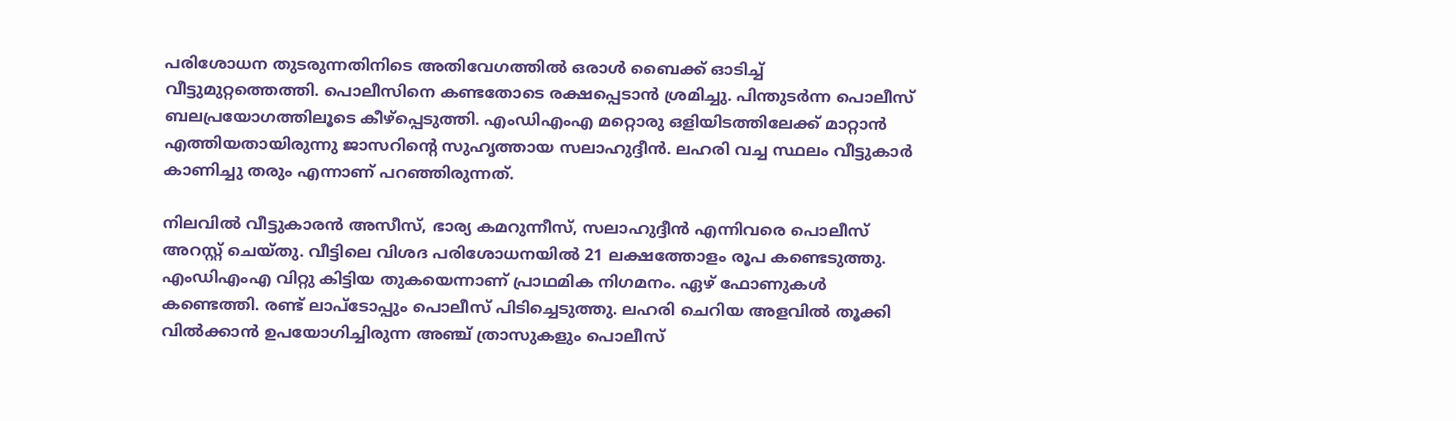പരിശോധന തുടരുന്നതിനിടെ അതിവേഗത്തിൽ ഒരാൾ ബൈക്ക് ഓടിച്ച് വീട്ടുമുറ്റത്തെത്തി. പൊലീസിനെ കണ്ടതോടെ രക്ഷപ്പെടാൻ ശ്രമിച്ചു. പിന്തുടര്‍ന്ന പൊലീസ് ബലപ്രയോഗത്തിലൂടെ കീഴ്പ്പെടുത്തി. എംഡിഎംഎ മറ്റൊരു ഒളിയിടത്തിലേക്ക് മാറ്റാൻ എത്തിയതായിരുന്നു ജാസറിൻ്റെ സുഹൃത്തായ സലാഹുദ്ദീൻ. ലഹരി വച്ച സ്ഥലം വീട്ടുകാര്‍ കാണിച്ചു തരും എന്നാണ് പറഞ്ഞിരുന്നത്.

നിലവിൽ വീട്ടുകാരൻ അസീസ്, ഭാര്യ കമറുന്നീസ്, സലാഹുദ്ദീൻ എന്നിവരെ പൊലീസ് അറസ്റ്റ് ചെയ്തു. വീട്ടിലെ വിശദ പരിശോധനയിൽ 21 ലക്ഷത്തോളം രൂപ കണ്ടെടുത്തു. എംഡിഎംഎ വിറ്റു കിട്ടിയ തുകയെന്നാണ് പ്രാഥമിക നിഗമനം. ഏഴ് ഫോണുകൾ കണ്ടെത്തി. രണ്ട് ലാപ്ടോപ്പും പൊലീസ് പിടിച്ചെടുത്തു. ലഹരി ചെറിയ അളവിൽ തൂക്കി വിൽക്കാൻ ഉപയോഗിച്ചിരുന്ന അഞ്ച് ത്രാസുകളും പൊലീസ്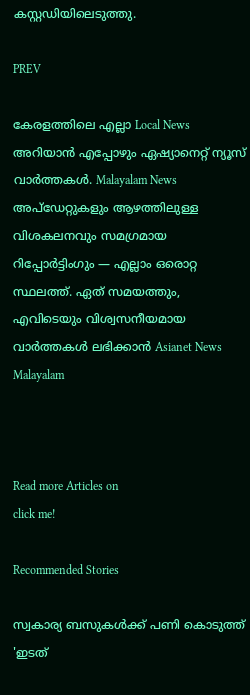കസ്റ്റഡിയിലെടുത്തു.

PREV

കേരളത്തിലെ എല്ലാ Local News അറിയാൻ എപ്പോഴും ഏഷ്യാനെറ്റ് ന്യൂസ് വാർത്തകൾ. Malayalam News  അപ്‌ഡേറ്റുകളും ആഴത്തിലുള്ള വിശകലനവും സമഗ്രമായ റിപ്പോർട്ടിംഗും — എല്ലാം ഒരൊറ്റ സ്ഥലത്ത്. ഏത് സമയത്തും, എവിടെയും വിശ്വസനീയമായ വാർത്തകൾ ലഭിക്കാൻ Asianet News Malayalam



Read more Articles on
click me!

Recommended Stories

സ്വകാര്യ ബസുകൾക്ക് പണി കൊടുത്ത് 'ഇടത്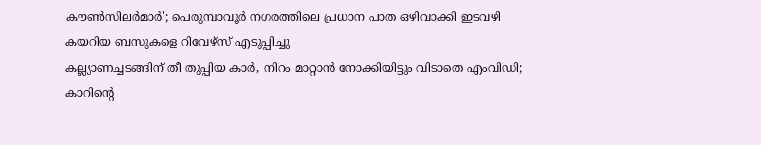കൗൺസിലർമാർ'; പെരുമ്പാവൂർ നഗരത്തിലെ പ്രധാന പാത ഒഴിവാക്കി ഇടവഴി കയറിയ ബസുകളെ റിവേഴ്‌സ് എടുപ്പിച്ചു
കല്ല്യാണച്ചടങ്ങിന് തീ തുപ്പിയ കാർ, നിറം മാറ്റാൻ നോക്കിയിട്ടും വിടാതെ എംവിഡി; കാറിന്‍റെ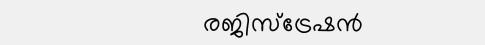രജിസ്‌ട്രേഷന്‍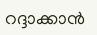റദ്ദാക്കാൻ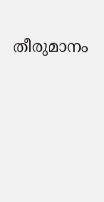തീരുമാനം